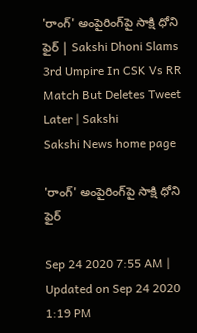'రాంగ్‌' అంపైరింగ్‌పై సాక్షి ధోని ఫైర్‌ | Sakshi Dhoni Slams 3rd Umpire In CSK Vs RR Match But Deletes Tweet Later | Sakshi
Sakshi News home page

'రాంగ్‌' అంపైరింగ్‌పై సాక్షి ధోని ఫైర్‌

Sep 24 2020 7:55 AM | Updated on Sep 24 2020 1:19 PM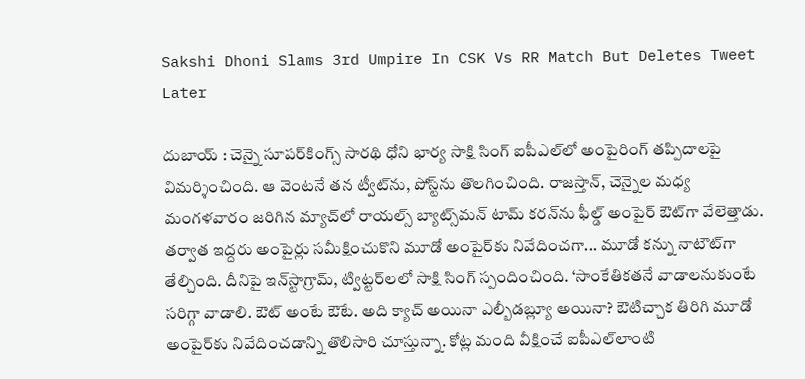Sakshi Dhoni Slams 3rd Umpire In CSK Vs RR Match But Deletes Tweet Later

దుబాయ్ ‌: చెన్నై సూపర్‌కింగ్స్‌ సారథి ధోని భార్య సాక్షి సింగ్‌ ఐపీఎల్‌లో అంపైరింగ్‌ తప్పిదాలపై విమర్శించింది. ఆ వెంటనే తన ట్వీట్‌ను, పోస్ట్‌ను తొలగించింది. రాజస్తాన్, చెన్నైల మధ్య  మంగళవారం జరిగిన మ్యాచ్‌లో రాయల్స్‌ బ్యాట్స్‌మన్‌ టామ్‌ కరన్‌ను ఫీల్డ్‌ అంపైర్‌ ఔట్‌గా వేలెత్తాడు. తర్వాత ఇద్దరు అంపైర్లు సమీక్షించుకొని మూడో అంపైర్‌కు నివేదించగా... మూడో కన్ను నాటౌట్‌గా తేల్చింది. దీనిపై ఇన్‌స్టాగ్రామ్, ట్విట్టర్‌లలో సాక్షి సింగ్‌ స్పందించింది. ‘సాంకేతికతనే వాడాలనుకుంటే సరిగ్గా వాడాలి. ఔట్‌ అంటే ఔటే. అది క్యాచ్‌ అయినా ఎల్బీడబ్ల్యూ అయినా? ఔటిచ్చాక తిరిగి మూడో అంపైర్‌కు నివేదించడాన్ని తొలిసారి చూస్తున్నా. కోట్ల మంది వీక్షించే ఐపీఎల్‌లాంటి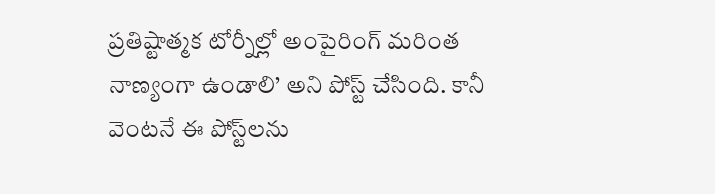ప్రతిష్టాత్మక టోర్నీల్లో అంపైరింగ్‌ మరింత నాణ్యంగా ఉండాలి’ అని పోస్ట్‌ చేసింది. కానీ వెంటనే ఈ పోస్ట్‌లను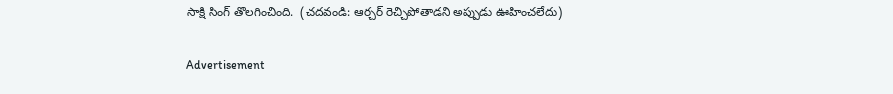సాక్షి సింగ్‌ తొలగించింది.  (చదవండి: ఆర్చర్‌ రెచ్చిపోతాడని అప్పుడు ఊహించలేదు)

Advertisement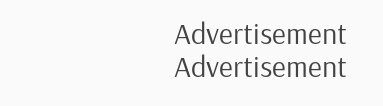Advertisement
Advertisement